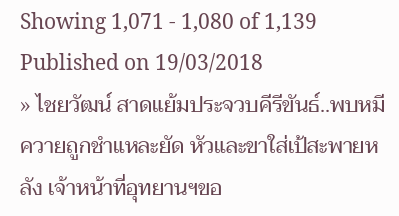Showing 1,071 - 1,080 of 1,139
Published on 19/03/2018
» ไชยวัฒน์ สาดแย้มประจวบคีรีขันธ์..พบหมีควายถูกชำแหละยัด หัวและขาใส่เป้สะพายหลัง เจ้าหน้าที่อุทยานฯขอ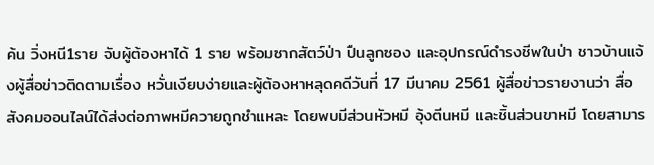ค้น วิ่งหนี1ราย จับผู้ต้องหาได้ 1 ราย พร้อมซากสัตว์ป่า ปืนลูกซอง และอุปกรณ์ดำรงชีพในป่า ชาวบ้านแจ้งผู้สื่อข่าวติดตามเรื่อง หวั่นเงียบง่ายและผู้ต้องหาหลุดคดีวันที่ 17 มีนาคม 2561 ผู้สื่อข่าวรายงานว่า สื่อสังคมออนไลน์ได้ส่งต่อภาพหมีควายถูกชำแหละ โดยพบมีส่วนหัวหมี อุ้งตีนหมี และชิ้นส่วนขาหมี โดยสามาร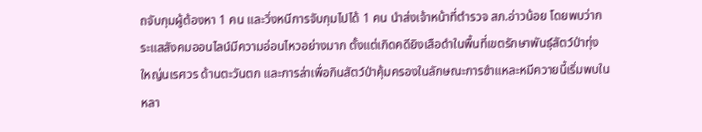ถจับกุมผู้ต้องหา 1 คน และวิ่งหนีการจับกุมไปได้ 1 คน นำส่งเจ้าหน้าที่ตำรวจ สภ.อ่าวน้อย โดยพบว่ากระแสสังคมออนไลน์มีความอ่อนไหวอย่างมาก ตั้งแต่เกิดคดียิงเสือดำในพื้นที่เขตรักษาพันธุ์สัตว์ป่าทุ่งใหญ่นเรศวร ด้านตะวันตก และการล่าเพื่อกินสัตว์ป่าคุ้มครองในลักษณะการชำแหละหมีควายนี้เริ่มพบในหลา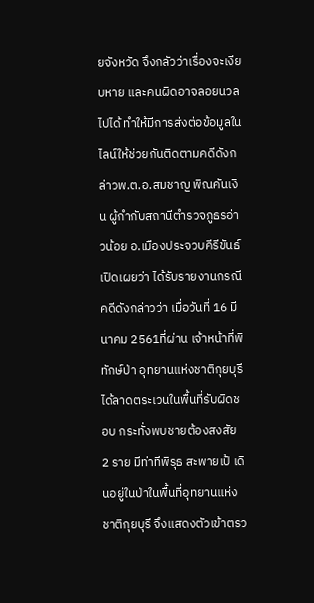ยจังหวัด จึงกลัวว่าเรื่องจะเงียบหาย และคนผิดอาจลอยนวลไปได้ ทำให้มีการส่งต่อข้อมูลในไลน์ให้ช่วยกันติดตามคดีดังกล่าวพ.ต.อ.สมชาญ พิณคันเงิน ผู้กำกับสถานีตำรวจภูธรอ่าวน้อย อ.เมืองประจวบคีรีขันธ์ เปิดเผยว่า ได้รับรายงานกรณีคดีดังกล่าวว่า เมื่อวันที่ 16 มีนาคม 2561ที่ผ่าน เจ้าหน้าที่พิทักษ์ป่า อุทยานแห่งชาติกุยบุรี ได้ลาดตระเวนในพื้นที่รับผิดชอบ กระทั่งพบชายต้องสงสัย 2 ราย มีท่าทีพิรุธ สะพายเป้ เดินอยู่ในป่าในพื้นที่อุทยานแห่งชาติกุยบุรี จึงแสดงตัวเข้าตรว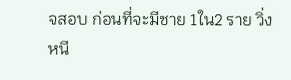จสอบ ก่อนที่จะมีชาย 1ใน2 ราย วิ่งหนี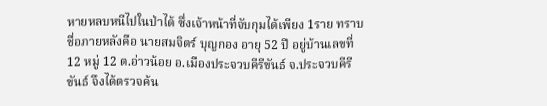หายหลบหนีไปในป่าได้ ซึ่งเจ้าหน้าที่จับกุมได้เพียง 1ราย ทราบชื่อภายหลังคือ นายสมจิตร์ บุญกอง อายุ 52 ปี อยู่บ้านเลขที่ 12 หมู่ 12 ต.อ่าวน้อย อ.เมืองประจวบคีรีขันธ์ จ.ประจวบคีรีขันธ์ จึงได้ตรวจค้น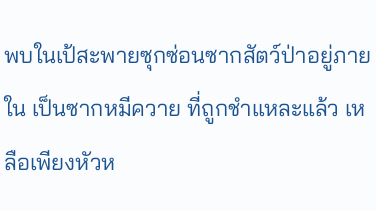พบในเป้สะพายซุกซ่อนซากสัตว์ป่าอยู่ภายใน เป็นซากหมีควาย ที่ถูกชำแหละแล้ว เหลือเพียงหัวห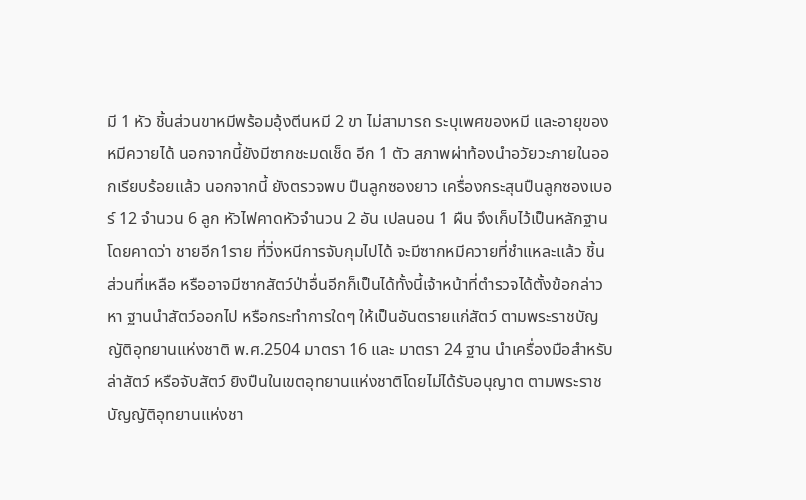มี 1 หัว ชิ้นส่วนขาหมีพร้อมอุ้งตีนหมี 2 ขา ไม่สามารถ ระบุเพศของหมี และอายุของหมีควายได้ นอกจากนี้ยังมีซากชะมดเช็ด อีก 1 ตัว สภาพผ่าท้องนำอวัยวะภายในออกเรียบร้อยแล้ว นอกจากนี้ ยังตรวจพบ ปืนลูกซองยาว เครื่องกระสุนปืนลูกซองเบอร์ 12 จำนวน 6 ลูก หัวไฟคาดหัวจำนวน 2 อัน เปลนอน 1 ผืน จึงเก็บไว้เป็นหลักฐาน โดยคาดว่า ชายอีก1ราย ที่วิ่งหนีการจับกุมไปได้ จะมีซากหมีควายที่ชำแหละแล้ว ชิ้นส่วนที่เหลือ หรืออาจมีซากสัตว์ป่าอื่นอีกก็เป็นได้ทั้งนี้เจ้าหน้าที่ตำรวจได้ตั้งข้อกล่าวหา ฐานนำสัตว์ออกไป หรือกระทำการใดๆ ให้เป็นอันตรายแก่สัตว์ ตามพระราชบัญญัติอุทยานแห่งชาติ พ.ศ.2504 มาตรา 16 และ มาตรา 24 ฐาน นำเครื่องมือสำหรับล่าสัตว์ หรือจับสัตว์ ยิงปืนในเขตอุทยานแห่งชาติโดยไม่ได้รับอนุญาต ตามพระราชบัญญัติอุทยานแห่งชา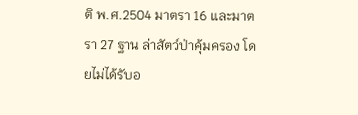ติ พ.ศ.2504 มาตรา 16 และมาตรา 27 ฐาน ล่าสัตว์ป่าคุ้มครอง โดยไม่ได้รับอ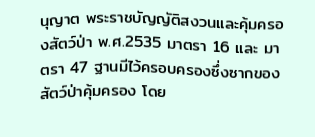นุญาต พระราชบัญญัติสงวนและคุ้มครองสัตว์ป่า พ.ศ.2535 มาตรา 16 และ มาตรา 47 ฐานมีไว้ครอบครองซึ่งซากของสัตว์ป่าคุ้มครอง โดย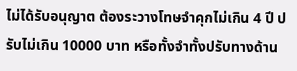ไม่ได้รับอนุญาต ต้องระวางโทษจำคุกไม่เกิน 4 ปี ปรับไม่เกิน 10000 บาท หรือทั้งจำทั้งปรับทางด้าน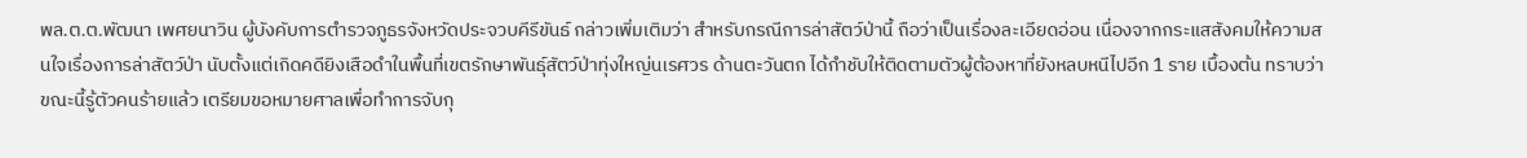พล.ต.ต.พัฒนา เพศยนาวิน ผู้บังคับการตำรวจภูธรจังหวัดประจวบคีรีขันธ์ กล่าวเพิ่มเติมว่า สำหรับกรณีการล่าสัตว์ป่านี้ ถือว่าเป็นเรื่องละเอียดอ่อน เนื่องจากกระแสสังคมให้ความสนใจเรื่องการล่าสัตว์ป่า นับตั้งแต่เกิดคดียิงเสือดำในพื้นที่เขตรักษาพันธุ์สัตว์ป่าทุ่งใหญ่นเรศวร ด้านตะวันตก ได้กำชับให้ติดตามตัวผู้ต้องหาที่ยังหลบหนีไปอีก 1 ราย เบื้องต้น ทราบว่า ขณะนี้รู้ตัวคนร้ายแล้ว เตรียมขอหมายศาลเพื่อทำการจับกุ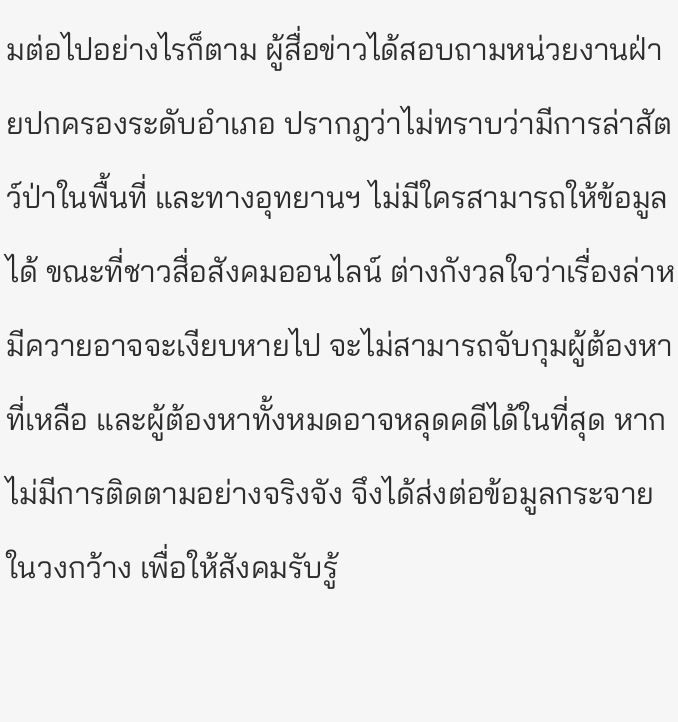มต่อไปอย่างไรก็ตาม ผู้สื่อข่าวได้สอบถามหน่วยงานฝ่ายปกครองระดับอำเภอ ปรากฎว่าไม่ทราบว่ามีการล่าสัตว์ป่าในพื้นที่ และทางอุทยานฯ ไม่มีใครสามารถให้ข้อมูลได้ ขณะที่ชาวสื่อสังคมออนไลน์ ต่างกังวลใจว่าเรื่องล่าหมีควายอาจจะเงียบหายไป จะไม่สามารถจับกุมผู้ต้องหาที่เหลือ และผู้ต้องหาทั้งหมดอาจหลุดคดีได้ในที่สุด หากไม่มีการติดตามอย่างจริงจัง จึงได้ส่งต่อข้อมูลกระจายในวงกว้าง เพื่อให้สังคมรับรู้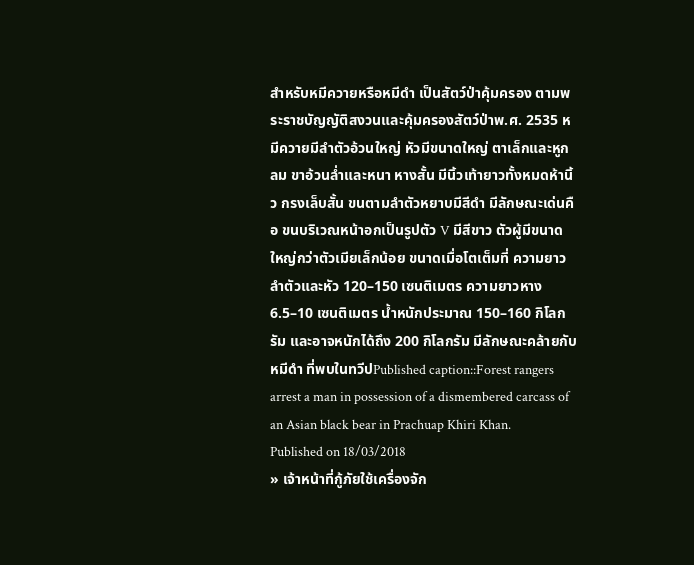สำหรับหมีควายหรือหมีดำ เป็นสัตว์ป่าคุ้มครอง ตามพระราชบัญญัติสงวนและคุ้มครองสัตว์ป่าพ.ศ. 2535 หมีควายมีลำตัวอ้วนใหญ่ หัวมีขนาดใหญ่ ตาเล็กและหูกลม ขาอ้วนล่ำและหนา หางสั้น มีนิ้วเท้ายาวทั้งหมดห้านิ้ว กรงเล็บสั้น ขนตามลำตัวหยาบมีสีดำ มีลักษณะเด่นคือ ขนบริเวณหน้าอกเป็นรูปตัว V มีสีขาว ตัวผู้มีขนาดใหญ่กว่าตัวเมียเล็กน้อย ขนาดเมื่อโตเต็มที่ ความยาวลำตัวและหัว 120–150 เซนติเมตร ความยาวหาง 6.5–10 เซนติเมตร น้ำหนักประมาณ 150–160 กิโลกรัม และอาจหนักได้ถึง 200 กิโลกรัม มีลักษณะคล้ายกับหมีดำ ที่พบในทวีปPublished caption::Forest rangers arrest a man in possession of a dismembered carcass of an Asian black bear in Prachuap Khiri Khan.
Published on 18/03/2018
» เจ้าหน้าที่กู้ภัยใช้เครื่องจัก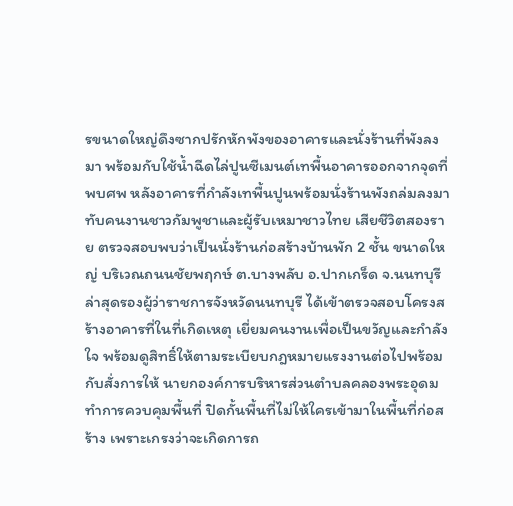รขนาดใหญ่ดึงซากปรักหักพังของอาคารและนั่งร้านที่พังลงมา พร้อมกับใช้น้ำฉีดไล่ปูนซีเมนต์เทพื้นอาคารออกจากจุดที่พบศพ หลังอาคารที่กำลังเทพื้นปูนพร้อมนั่งร้านพังถล่มลงมาทับคนงานชาวกัมพูชาและผู้รับเหมาชาวไทย เสียชีวิตสองราย ตรวจสอบพบว่าเป็นนั่งร้านก่อสร้างบ้านพัก 2 ชั้น ขนาดใหญ่ บริเวณถนนชัยพฤกษ์ ต.บางพลับ อ.ปากเกร็ด จ.นนทบุรี ล่าสุดรองผู้ว่าราชการจังหวัดนนทบุรี ได้เข้าตรวจสอบโครงสร้างอาคารที่ในที่เกิดเหตุ เยี่ยมคนงานเพื่อเป็นขวัญและกำลังใจ พร้อมดูสิทธิ์ให้ตามระเบียบกฎหมายแรงงานต่อไปพร้อมกับสั่งการให้ นายกองค์การบริหารส่วนตำบลคลองพระอุดม ทำการควบคุมพื้นที่ ปิดกั้นพื้นที่ไม่ให้ใครเข้ามาในพื้นที่ก่อสร้าง เพราะเกรงว่าจะเกิดการถ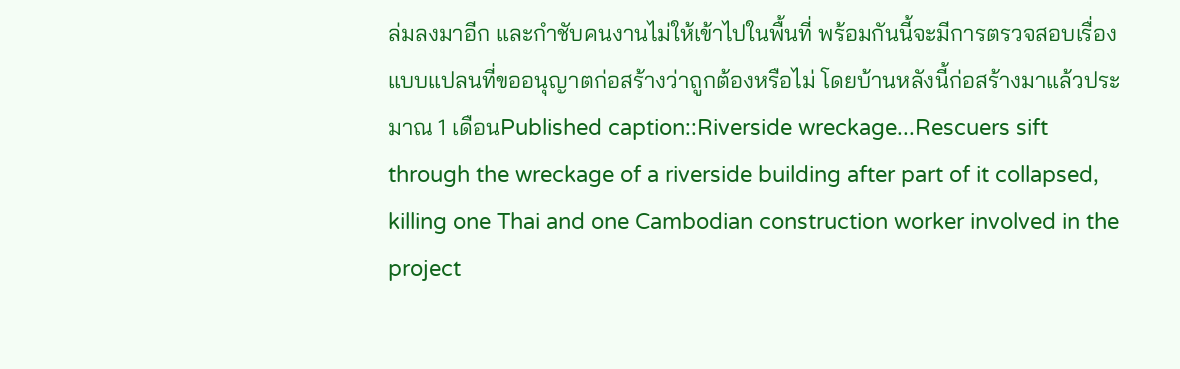ล่มลงมาอีก และกำชับคนงานไม่ให้เข้าไปในพื้นที่ พร้อมกันนี้จะมีการตรวจสอบเรื่องแบบแปลนที่ขออนุญาตก่อสร้างว่าถูกต้องหรือไม่ โดยบ้านหลังนี้ก่อสร้างมาแล้วประมาณ 1 เดือนPublished caption::Riverside wreckage...Rescuers sift through the wreckage of a riverside building after part of it collapsed, killing one Thai and one Cambodian construction worker involved in the project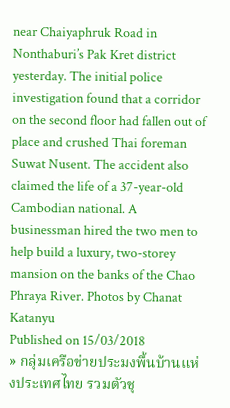near Chaiyaphruk Road in Nonthaburi’s Pak Kret district yesterday. The initial police investigation found that a corridor on the second floor had fallen out of place and crushed Thai foreman Suwat Nusent. The accident also claimed the life of a 37-year-old Cambodian national. A businessman hired the two men to help build a luxury, two-storey mansion on the banks of the Chao Phraya River. Photos by Chanat Katanyu
Published on 15/03/2018
» กลุ่มเครือข่ายประมงพื้นบ้านแห่งประเทศไทย รวมตัวชุ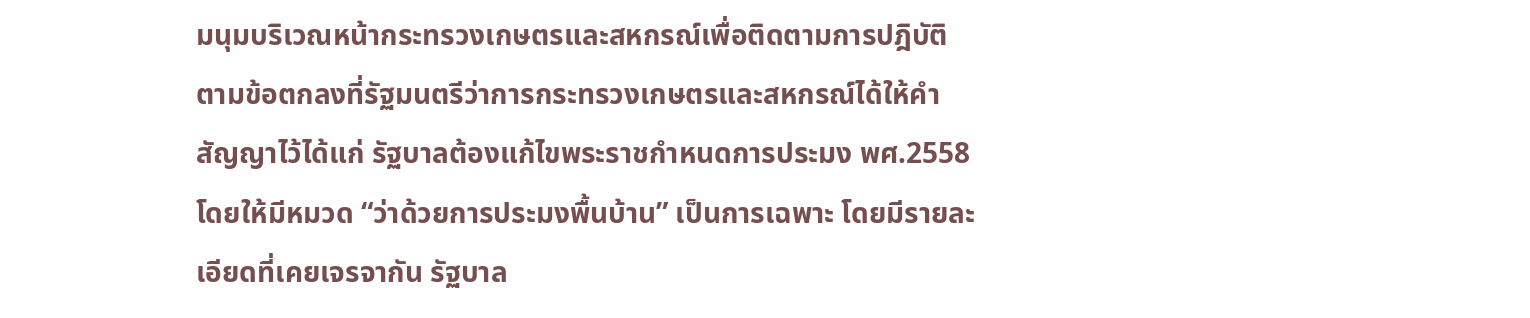มนุมบริเวณหน้ากระทรวงเกษตรและสหกรณ์เพื่อติดตามการปฎิบัติตามข้อตกลงที่รัฐมนตรีว่าการกระทรวงเกษตรและสหกรณ์ได้ให้คำสัญญาไว้ได้แก่ รัฐบาลต้องแก้ไขพระราชกำหนดการประมง พศ.2558 โดยให้มีหมวด “ว่าด้วยการประมงพื้นบ้าน” เป็นการเฉพาะ โดยมีรายละเอียดที่เคยเจรจากัน รัฐบาล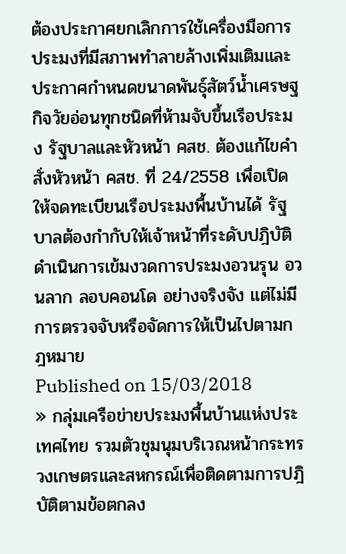ต้องประกาศยกเลิกการใช้เครื่องมือการประมงที่มีสภาพทำลายล้างเพิ่มเติมและประกาศกำหนดขนาดพันธ์ุสัตว์น้ำเศรษฐกิจวัยอ่อนทุกชนิดที่ห้ามจับขึ้นเรือประมง รัฐบาลและหัวหน้า คสช. ต้องแก้ไขคำสั่งหัวหน้า คสช. ที่ 24/2558 เพื่อเปิดให้จดทะเบียนเรือประมงพื้นบ้านได้ รัฐบาลต้องกำกับให้เจ้าหน้าที่ระดับปฎิบัติ ดำเนินการเข้มงวดการประมงอวนรุน อวนลาก ลอบคอนโด อย่างจริงจัง แต่ไม่มีการตรวจจับหรือจัดการให้เป็นไปตามกฎหมาย
Published on 15/03/2018
» กลุ่มเครือข่ายประมงพื้นบ้านแห่งประเทศไทย รวมตัวชุมนุมบริเวณหน้ากระทรวงเกษตรและสหกรณ์เพื่อติดตามการปฎิบัติตามข้อตกลง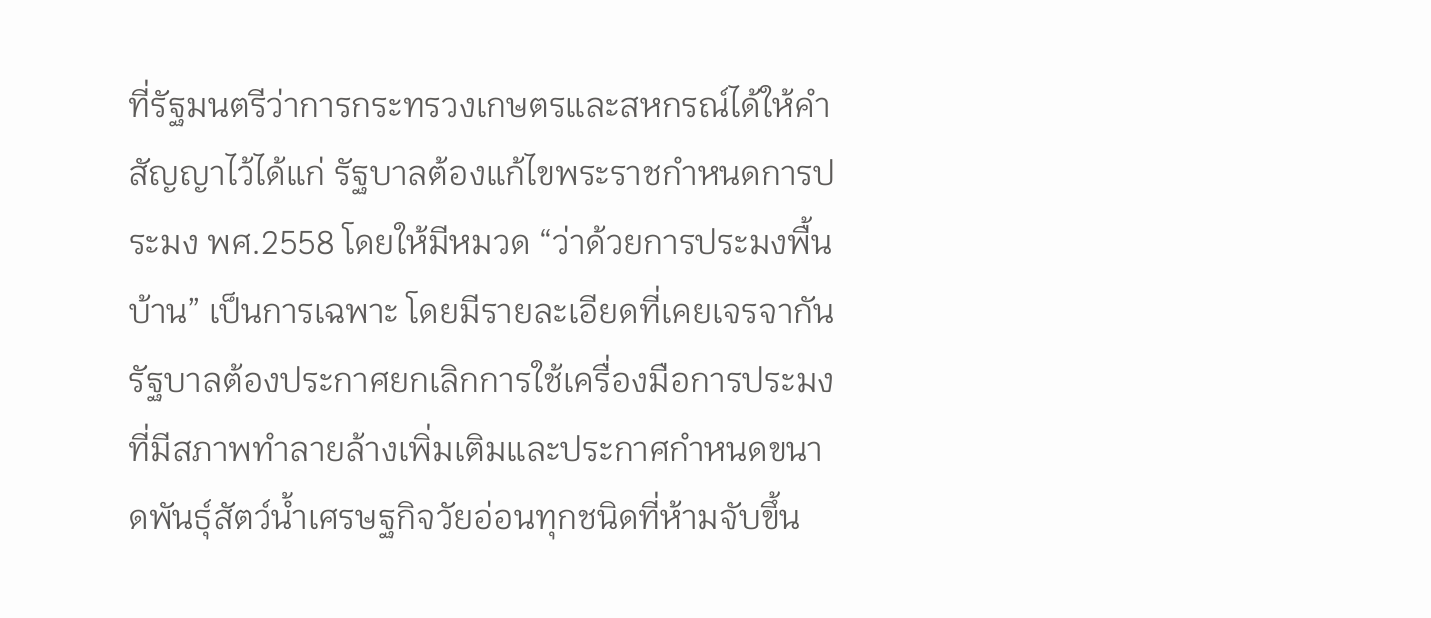ที่รัฐมนตรีว่าการกระทรวงเกษตรและสหกรณ์ได้ให้คำสัญญาไว้ได้แก่ รัฐบาลต้องแก้ไขพระราชกำหนดการประมง พศ.2558 โดยให้มีหมวด “ว่าด้วยการประมงพื้นบ้าน” เป็นการเฉพาะ โดยมีรายละเอียดที่เคยเจรจากัน รัฐบาลต้องประกาศยกเลิกการใช้เครื่องมือการประมงที่มีสภาพทำลายล้างเพิ่มเติมและประกาศกำหนดขนาดพันธ์ุสัตว์น้ำเศรษฐกิจวัยอ่อนทุกชนิดที่ห้ามจับขึ้น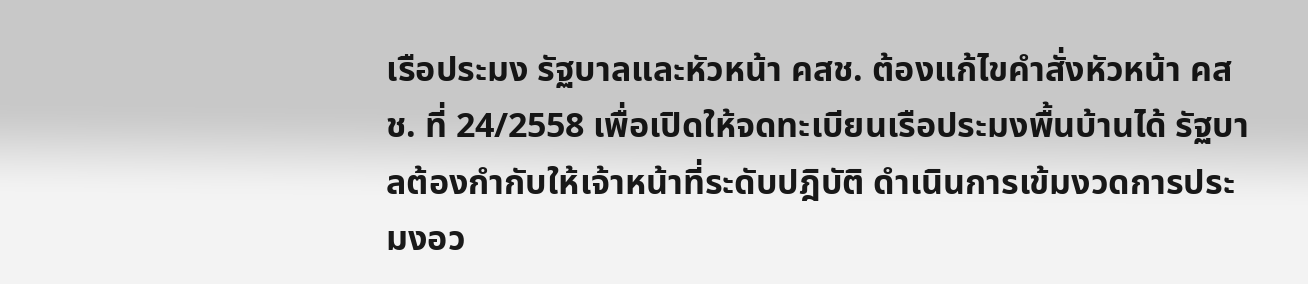เรือประมง รัฐบาลและหัวหน้า คสช. ต้องแก้ไขคำสั่งหัวหน้า คสช. ที่ 24/2558 เพื่อเปิดให้จดทะเบียนเรือประมงพื้นบ้านได้ รัฐบาลต้องกำกับให้เจ้าหน้าที่ระดับปฎิบัติ ดำเนินการเข้มงวดการประมงอว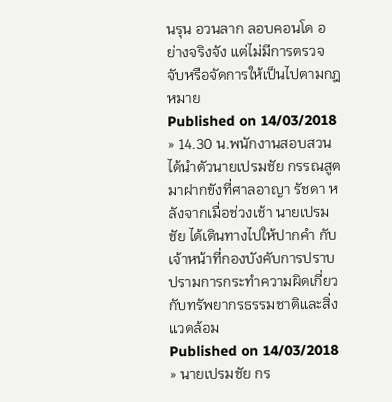นรุน อวนลาก ลอบคอนโด อย่างจริงจัง แต่ไม่มีการตรวจจับหรือจัดการให้เป็นไปตามกฎหมาย
Published on 14/03/2018
» 14.30 น.พนักงานสอบสวนได้นำตัวนายเปรมชัย กรรณสูต มาฝากขังที่ศาลอาญา รัชดา หลังจากเมื่อช่วงเช้า นายเปรมชัย ได้เดินทางไปให้ปากคำ กับเจ้าหน้าที่กองบังคับการปราบปรามการกระทำความผิดเกี่ยวกับทรัพยากรธรรมชาติและสิ่งแวดล้อม
Published on 14/03/2018
» นายเปรมชัย กร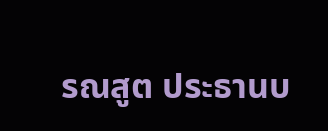รณสูต ประธานบ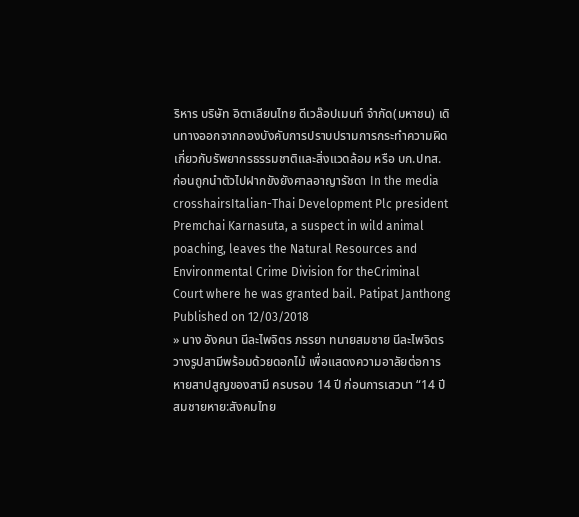ริหาร บริษัท อิตาเลียนไทย ดีเวล๊อปเมนท์ จำกัด(มหาชน) เดินทางออกจากกองบังคับการปราบปรามการกระทำความผิดเกี่ยวกับรัพยากรธรรมชาติและสิ่งแวดล้อม หรือ บก.ปทส. ก่อนถูกนำตัวไปฝากขังยังศาลอาญารัชดา In the media crosshairsItalian-Thai Development Plc president Premchai Karnasuta, a suspect in wild animal poaching, leaves the Natural Resources and Environmental Crime Division for theCriminal Court where he was granted bail. Patipat Janthong
Published on 12/03/2018
» นาง อังคนา นีละไพจิตร ภรรยา ทนายสมชาย นีละไพจิตร วางรูปสามีพร้อมด้วยดอกไม้ เพื่อแสดงความอาลัยต่อการหายสาปสูญของสามี ครบรอบ 14 ปี ก่อนการเสวนา “14 ปีสมชายหาย:สังคมไทย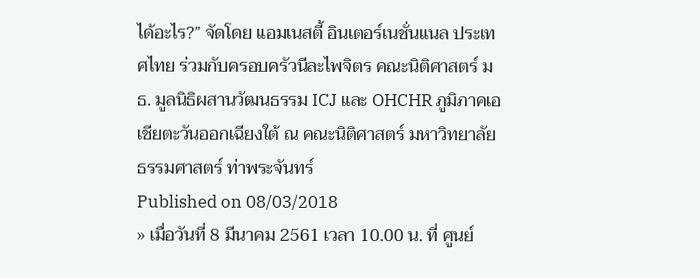ได้อะไร?” จัดโดย แอมเนสตี้ อินเตอร์เนชั่นแนล ประเทศไทย ร่วมกับครอบครัวนีละไพจิตร คณะนิติศาสตร์ มธ. มูลนิธิผสานวัฒนธรรม ICJ และ OHCHR ภูมิภาคเอเชียตะวันออกเฉียงใต้ ณ คณะนิติศาสตร์ มหาวิทยาลัยธรรมศาสตร์ ท่าพระจันทร์
Published on 08/03/2018
» เมื่อวันที่ 8 มีนาคม 2561 เวลา 10.00 น. ที่ ศูนย์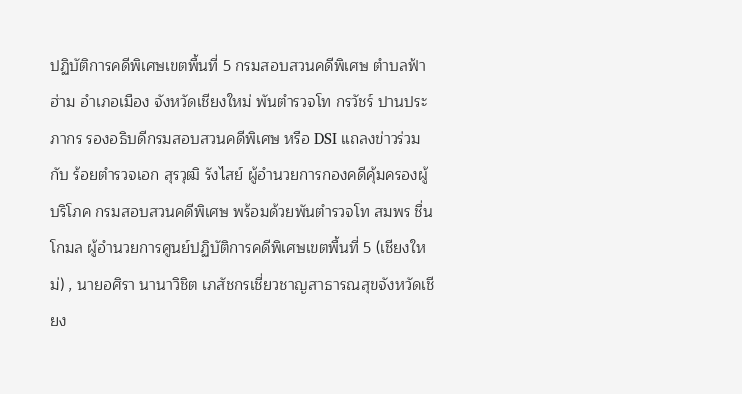ปฏิบัติการคดีพิเศษเขตพื้นที่ 5 กรมสอบสวนคดีพิเศษ ตำบลฟ้าฮ่าม อำเภอเมือง จังหวัดเชียงใหม่ พันตำรวจโท กรวัชร์ ปานประภากร รองอธิบดีกรมสอบสวนคดีพิเศษ หรือ DSI แถลงข่าวร่วมกับ ร้อยตำรวจเอก สุรวุฒิ รังไสย์ ผู้อำนวยการกองคดีคุ้มครองผู้บริโภค กรมสอบสวนคดีพิเศษ พร้อมด้วยพันตำรวจโท สมพร ชื่นโกมล ผู้อำนวยการศูนย์ปฏิบัติการคดีพิเศษเขตพื้นที่ 5 (เชียงใหม่) , นายอศิรา นานาวิชิต เภสัชกรเชี่ยวชาญสาธารณสุขจังหวัดเชียง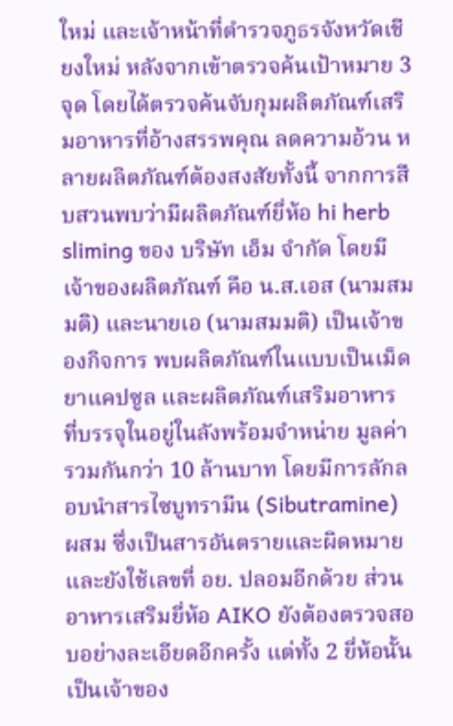ใหม่ และเจ้าหน้าที่ตำรวจภูธรจังหวัดเชียงใหม่ หลังจากเข้าตรวจค้นเป้าหมาย 3 จุด โดยได้ตรวจค้นจับกุมผลิตภัณฑ์เสริมอาหารที่อ้างสรรพคุณ ลดความอ้วน หลายผลิตภัณฑ์ต้องสงสัยทั้งนี้ จากการสืบสวนพบว่ามีผลิตภัณฑ์ยี่ห้อ hi herb sliming ของ บริษัท เอ็ม จำกัด โดยมีเจ้าของผลิตภัณฑ์ คือ น.ส.เอส (นามสมมติ) และนายเอ (นามสมมติ) เป็นเจ้าของกิจการ พบผลิตภัณฑ์ในแบบเป็นเม็ดยาแคปซูล และผลิตภัณฑ์เสริมอาหาร ที่บรรจุในอยู่ในลังพร้อมจำหน่าย มูลค่ารวมกันกว่า 10 ล้านบาท โดยมีการลักลอบนำสารไซบูทรามีน (Sibutramine) ผสม ซึ่งเป็นสารอันตรายและผิดหมาย และยังใช้เลขที่ อย. ปลอมอีกด้วย ส่วนอาหารเสริมยี่ห้อ AIKO ยังต้องตรวจสอบอย่างละเอียดอีกครั้ง แต่ทั้ง 2 ยี่ห้อนั้นเป็นเจ้าของ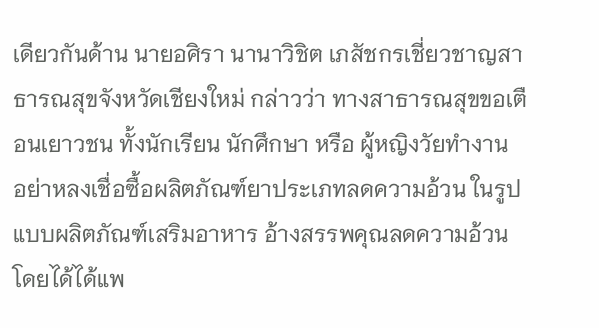เดียวกันด้าน นายอศิรา นานาวิชิต เภสัชกรเชี่ยวชาญสาธารณสุขจังหวัดเชียงใหม่ กล่าวว่า ทางสาธารณสุขขอเตือนเยาวชน ทั้งนักเรียน นักศึกษา หรือ ผู้หญิงวัยทำงาน อย่าหลงเชื่อซื้อผลิตภัณฑ์ยาประเภทลดความอ้วน ในรูปแบบผลิตภัณฑ์เสริมอาหาร อ้างสรรพคุณลดความอ้วน โดยได้ได้แพ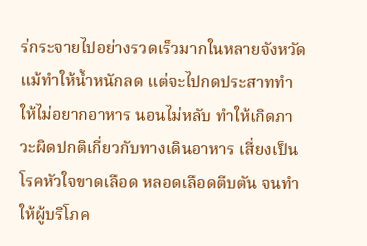ร่กระจายไปอย่างรวดเร็วมากในหลายจังหวัด แม้ทำให้น้ำหนักลด แต่จะไปกดประสาททำให้ไม่อยากอาหาร นอนไม่หลับ ทำให้เกิดภาวะผิดปกติเกี่ยวกับทางเดินอาหาร เสี่ยงเป็นโรคหัวใจขาดเลือด หลอดเลือดตีบตัน จนทำให้ผู้บริโภค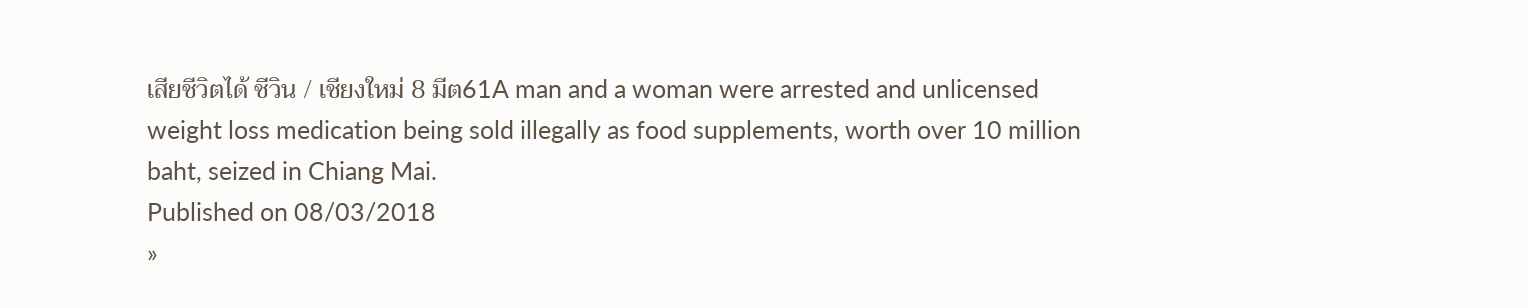เสียชีวิตได้ ชีวิน / เชียงใหม่ 8 มีต61A man and a woman were arrested and unlicensed weight loss medication being sold illegally as food supplements, worth over 10 million baht, seized in Chiang Mai.
Published on 08/03/2018
»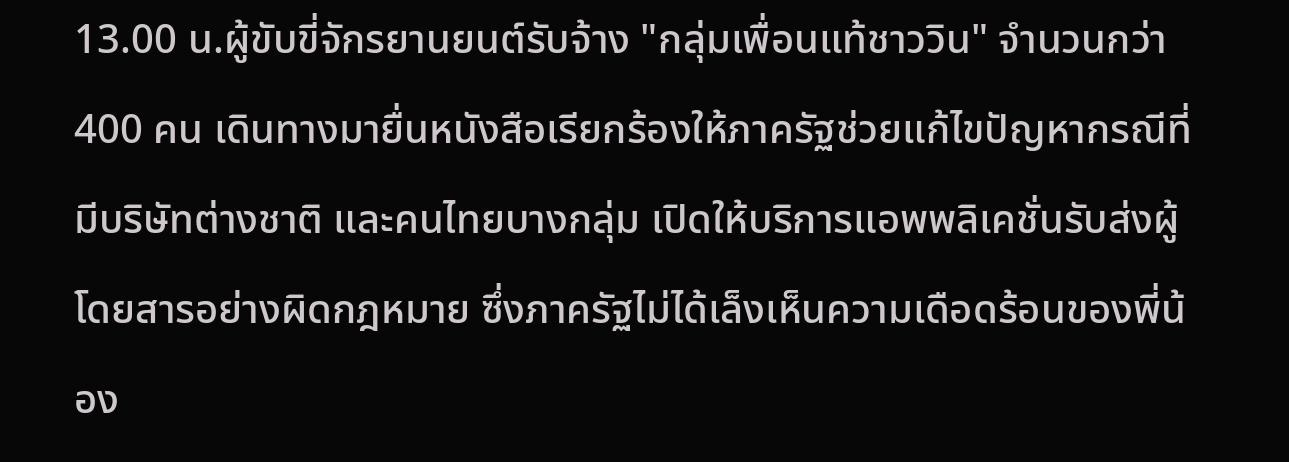13.00 น.ผู้ขับขี่จักรยานยนต์รับจ้าง "กลุ่มเพื่อนแท้ชาววิน" จำนวนกว่า 400 คน เดินทางมายื่นหนังสือเรียกร้องให้ภาครัฐช่วยแก้ไขปัญหากรณีที่มีบริษัทต่างชาติ และคนไทยบางกลุ่ม เปิดให้บริการแอพพลิเคชั่นรับส่งผู้โดยสารอย่างผิดกฎหมาย ซึ่งภาครัฐไม่ได้เล็งเห็นความเดือดร้อนของพี่น้อง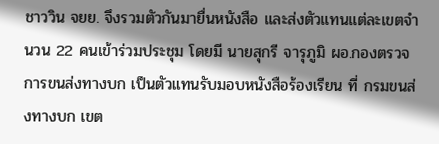ชาววิน จยย. จึงรวมตัวกันมายื่นหนังสือ และส่งตัวแทนแต่ละเขตจำนวน 22 คนเข้าร่วมประชุม โดยมี นายสุกรี จารุภูมิ ผอ.กองตรวจการขนส่งทางบก เป็นตัวแทนรับมอบหนังสือร้องเรียน ที่ กรมขนส่งทางบก เขต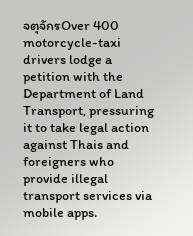จตุจักรOver 400 motorcycle-taxi drivers lodge a petition with the Department of Land Transport, pressuring it to take legal action against Thais and foreigners who provide illegal transport services via mobile apps.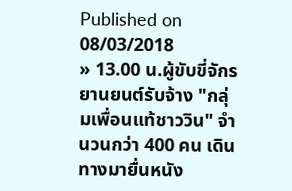Published on 08/03/2018
» 13.00 น.ผู้ขับขี่จักรยานยนต์รับจ้าง "กลุ่มเพื่อนแท้ชาววิน" จำนวนกว่า 400 คน เดินทางมายื่นหนัง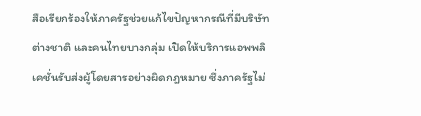สือเรียกร้องให้ภาครัฐช่วยแก้ไขปัญหากรณีที่มีบริษัทต่างชาติ และคนไทยบางกลุ่ม เปิดให้บริการแอพพลิเคชั่นรับส่งผู้โดยสารอย่างผิดกฎหมาย ซึ่งภาครัฐไม่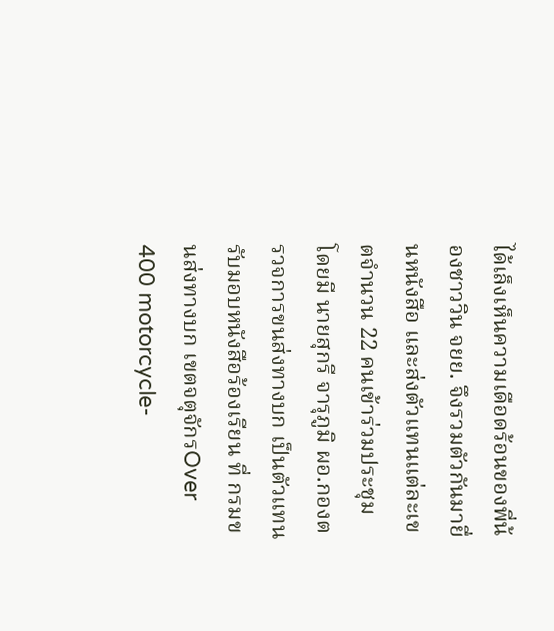ได้เล็งเห็นความเดือดร้อนของพี่น้องชาววิน จยย. จึงรวมตัวกันมายื่นหนังสือ และส่งตัวแทนแต่ละเขตจำนวน 22 คนเข้าร่วมประชุม โดยมี นายสุกรี จารุภูมิ ผอ.กองตรวจการขนส่งทางบก เป็นตัวแทนรับมอบหนังสือร้องเรียน ที่ กรมขนส่งทางบก เขตจตุจักรOver 400 motorcycle-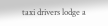taxi drivers lodge a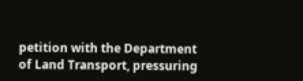petition with the Department of Land Transport, pressuring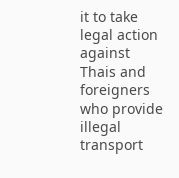it to take legal action against Thais and foreigners who provide illegal transport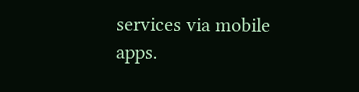services via mobile apps.